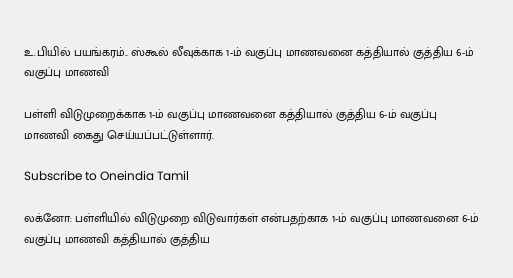உ.பியில் பயங்கரம்.. ஸ்கூல் லீவுக்காக 1-ம் வகுப்பு மாணவனை கத்தியால் குத்திய 6-ம் வகுப்பு மாணவி

பள்ளி விடுமுறைக்காக 1-ம் வகுப்பு மாணவனை கத்தியால் குத்திய 6-ம் வகுப்பு மாணவி கைது செய்யப்பட்டுள்ளார்.

Subscribe to Oneindia Tamil

லக்னோ: பள்ளியில் விடுமுறை விடுவார்கள் என்பதற்காக 1-ம் வகுப்பு மாணவனை 6-ம் வகுப்பு மாணவி கத்தியால் குத்திய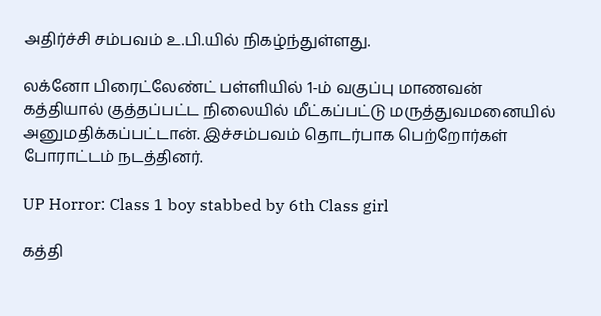அதிர்ச்சி சம்பவம் உ.பி.யில் நிகழ்ந்துள்ளது.

லக்னோ பிரைட்லேண்ட் பள்ளியில் 1-ம் வகுப்பு மாணவன் கத்தியால் குத்தப்பட்ட நிலையில் மீட்கப்பட்டு மருத்துவமனையில் அனுமதிக்கப்பட்டான். இச்சம்பவம் தொடர்பாக பெற்றோர்கள் போராட்டம் நடத்தினர்.

UP Horror: Class 1 boy stabbed by 6th Class girl

கத்தி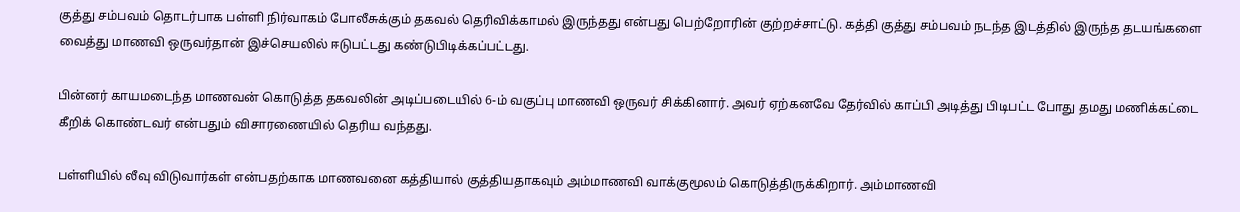குத்து சம்பவம் தொடர்பாக பள்ளி நிர்வாகம் போலீசுக்கும் தகவல் தெரிவிக்காமல் இருந்தது என்பது பெற்றோரின் குற்றச்சாட்டு. கத்தி குத்து சம்பவம் நடந்த இடத்தில் இருந்த தடயங்களை வைத்து மாணவி ஒருவர்தான் இச்செயலில் ஈடுபட்டது கண்டுபிடிக்கப்பட்டது.

பின்னர் காயமடைந்த மாணவன் கொடுத்த தகவலின் அடிப்படையில் 6-ம் வகுப்பு மாணவி ஒருவர் சிக்கினார். அவர் ஏற்கனவே தேர்வில் காப்பி அடித்து பிடிபட்ட போது தமது மணிக்கட்டை கீறிக் கொண்டவர் என்பதும் விசாரணையில் தெரிய வந்தது.

பள்ளியில் லீவு விடுவார்கள் என்பதற்காக மாணவனை கத்தியால் குத்தியதாகவும் அம்மாணவி வாக்குமூலம் கொடுத்திருக்கிறார். அம்மாணவி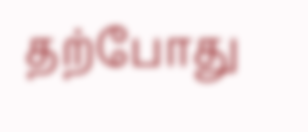தற்போது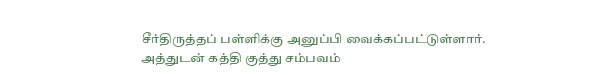சீர்திருத்தப் பள்ளிக்கு அனுப்பி வைக்கப்பட்டுள்ளார். அத்துடன் கத்தி குத்து சம்பவம்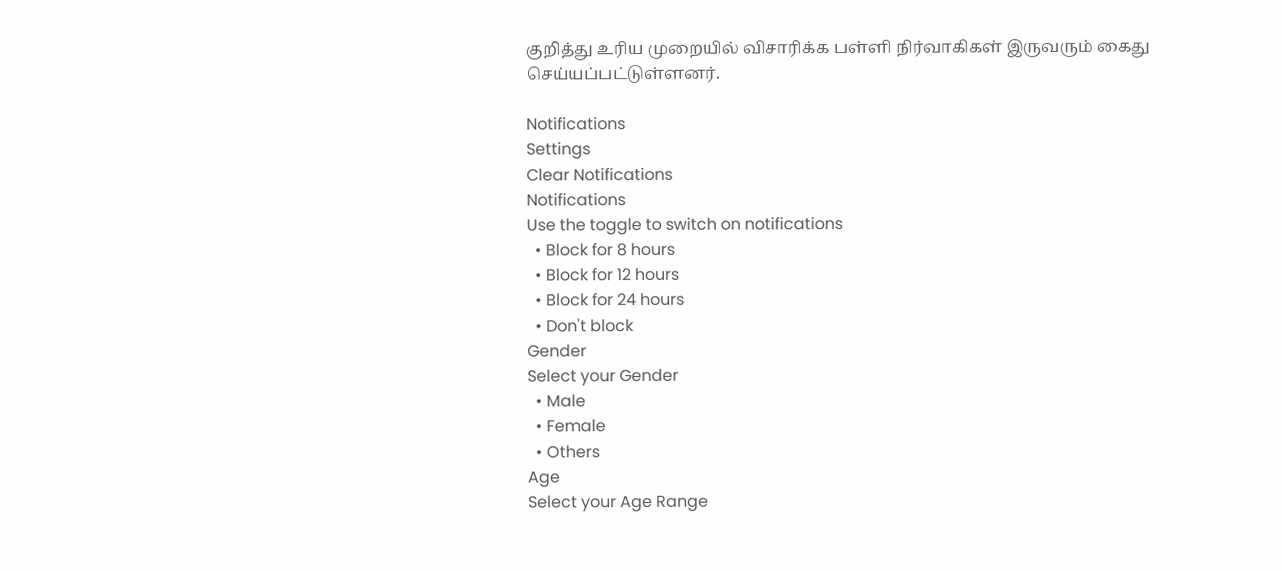குறித்து உரிய முறையில் விசாரிக்க பள்ளி நிர்வாகிகள் இருவரும் கைது செய்யப்பட்டுள்ளனர்.

Notifications
Settings
Clear Notifications
Notifications
Use the toggle to switch on notifications
  • Block for 8 hours
  • Block for 12 hours
  • Block for 24 hours
  • Don't block
Gender
Select your Gender
  • Male
  • Female
  • Others
Age
Select your Age Range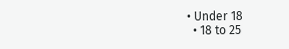• Under 18
  • 18 to 25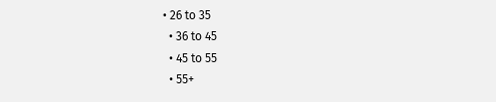• 26 to 35
  • 36 to 45
  • 45 to 55
  • 55+